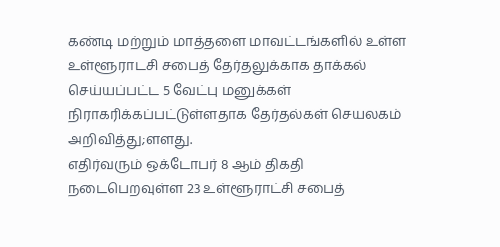கண்டி மற்றும் மாத்தளை மாவட்டங்களில் உள்ள உள்ளூராடசி சபைத் தேர்தலுக்காக தாக்கல் செய்யப்பட்ட 5 வேட்பு மனுக்கள் நிராகரிக்கப்பட்டுள்ளதாக தேர்தல்கள் செயலகம் அறிவித்து;ளளது.
எதிர்வரும் ஒக்டோபர் 8 ஆம் திகதி நடைபெறவுள்ள 23 உள்ளூராட்சி சபைத்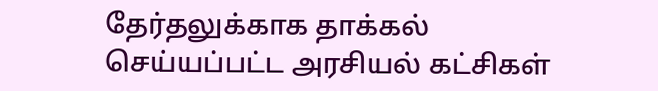தேர்தலுக்காக தாக்கல் செய்யப்பட்ட அரசியல் கட்சிகள்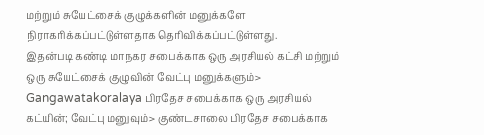மற்றும் சுயேட்சைக் குழுக்களின் மனுக்களே நிராகரிக்கப்பட்டுள்ளதாக தெரிவிக்கப்பட்டுள்ளது.
இதன்படி கண்டி மாநகர சபைக்காக ஒரு அரசியல் கட்சி மற்றும் ஒரு சுயேட்சைக் குழுவின் வேட்பு மனுக்களும்>
Gangawatakoralaya பிரதேச சபைக்காக ஒரு அரசியல் கட்யின்; வேட்பு மனுவும்> குண்டசாலை பிரதேச சபைக்காக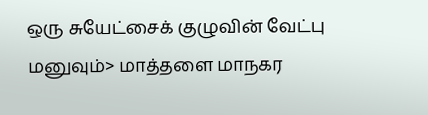ஒரு சுயேட்சைக் குழுவின் வேட்பு மனுவும்> மாத்தளை மாநகர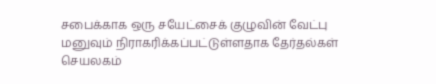சபைக்காக ஒரு சயேட்சைக் குழுவின் வேட்பு மனுவும் நிராகரிக்கப்பட்டுள்ளதாக தேர்தல்கள் செயலகம்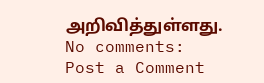அறிவித்துள்ளது.
No comments:
Post a Comment